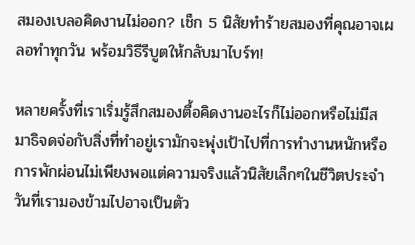สมองเบลอคิดงานไม่ออก? เช็ก 5 นิสัยทำร้ายสมองที่คุณอาจเผลอทำทุกวัน พร้อมวิธีรีบูตให้กลับมาไบร์ท!

หลายครั้งที่เราเริ่มรู้สึกสมองตื้อคิดงานอะไรก็ไม่ออกหรือไม่มีสมาธิจดจ่อกับสิ่งที่ทำอยู่เรามักจะพุ่งเป้าไปที่การทำงานหนักหรือการพักผ่อนไม่เพียงพอแต่ความจริงแล้วนิสัยเล็กๆในชีวิตประจำวันที่เรามองข้ามไปอาจเป็นตัว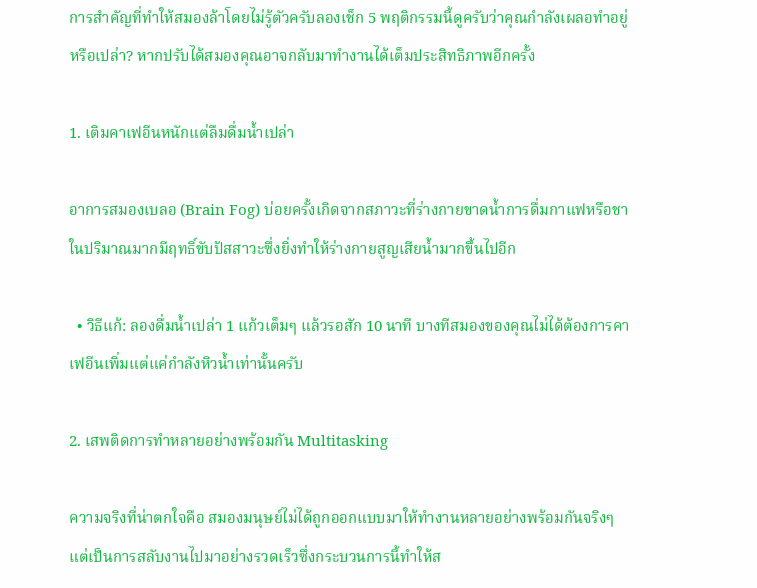การสำคัญที่ทำให้สมองล้าโดยไม่รู้ตัวครับลองเช็ก 5 พฤติกรรมนี้ดูครับว่าคุณกำลังเผลอทำอยู่หรือเปล่า? หากปรับได้สมองคุณอาจกลับมาทำงานได้เต็มประสิทธิภาพอีกครั้ง

1. เติมคาเฟอีนหนักแต่ลืมดื่มน้ำเปล่า

อาการสมองเบลอ (Brain Fog) บ่อยครั้งเกิดจากสภาวะที่ร่างกายขาดน้ำการดื่มกาแฟหรือชาในปริมาณมากมีฤทธิ์ขับปัสสาวะซึ่งยิ่งทำให้ร่างกายสูญเสียน้ำมากขึ้นไปอีก

  • วิธีแก้: ลองดื่มน้ำเปล่า 1 แก้วเต็มๆ แล้วรอสัก 10 นาที บางทีสมองของคุณไม่ได้ต้องการคาเฟอีนเพิ่มแต่แค่กำลังหิวน้ำเท่านั้นครับ

2. เสพติดการทำหลายอย่างพร้อมกัน Multitasking

ความจริงที่น่าตกใจคือ สมองมนุษย์ไม่ได้ถูกออกแบบมาให้ทำงานหลายอย่างพร้อมกันจริงๆ แต่เป็นการสลับงานไปมาอย่างรวดเร็วซึ่งกระบวนการนี้ทำให้ส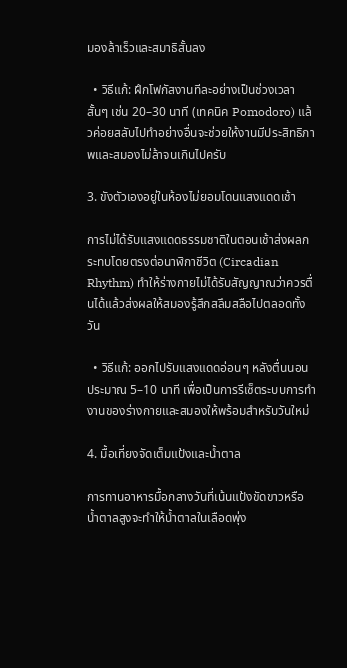มองล้าเร็วและสมาธิสั้นลง

  • วิธีแก้: ฝึกโฟกัสงานทีละอย่างเป็นช่วงเวลาสั้นๆ เช่น 20–30 นาที (เทคนิค Pomodoro) แล้วค่อยสลับไปทำอย่างอื่นจะช่วยให้งานมีประสิทธิภาพและสมองไม่ล้าจนเกินไปครับ

3. ขังตัวเองอยู่ในห้องไม่ยอมโดนแสงแดดเช้า

การไม่ได้รับแสงแดดธรรมชาติในตอนเช้าส่งผลกระทบโดยตรงต่อนาฬิกาชีวิต (Circadian Rhythm) ทำให้ร่างกายไม่ได้รับสัญญาณว่าควรตื่นได้แล้วส่งผลให้สมองรู้สึกสลึมสลือไปตลอดทั้งวัน

  • วิธีแก้: ออกไปรับแสงแดดอ่อนๆ หลังตื่นนอนประมาณ 5–10 นาที เพื่อเป็นการรีเซ็ตระบบการทำงานของร่างกายและสมองให้พร้อมสำหรับวันใหม่

4. มื้อเที่ยงจัดเต็มแป้งและน้ำตาล

การทานอาหารมื้อกลางวันที่เน้นแป้งขัดขาวหรือน้ำตาลสูงจะทำให้น้ำตาลในเลือดพุ่ง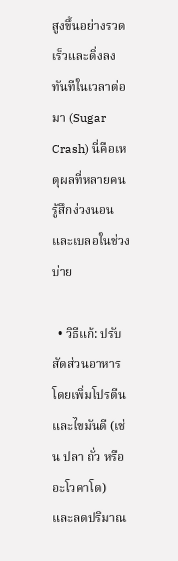สูงขึ้นอย่างรวดเร็วและดิ่งลงทันทีในเวลาต่อมา (Sugar Crash) นี่คือเหตุผลที่หลายคนรู้สึกง่วงนอนและเบลอในช่วงบ่าย

  • วิธีแก้: ปรับสัดส่วนอาหารโดยเพิ่มโปรตีนและไขมันดี (เช่น ปลา ถั่ว หรืออะโวคาโด) และลดปริมาณ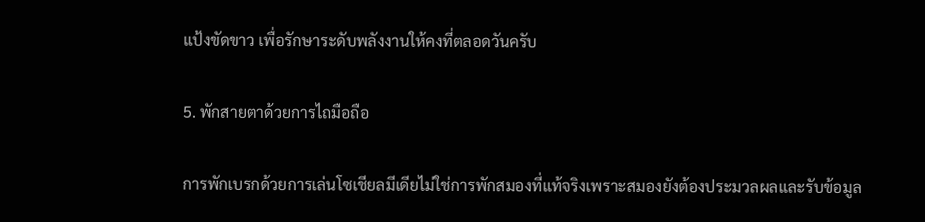แป้งขัดขาว เพื่อรักษาระดับพลังงานให้คงที่ตลอดวันครับ

5. พักสายตาด้วยการไถมือถือ

การพักเบรกด้วยการเล่นโซเชียลมีเดียไม่ใช่การพักสมองที่แท้จริงเพราะสมองยังต้องประมวลผลและรับข้อมูล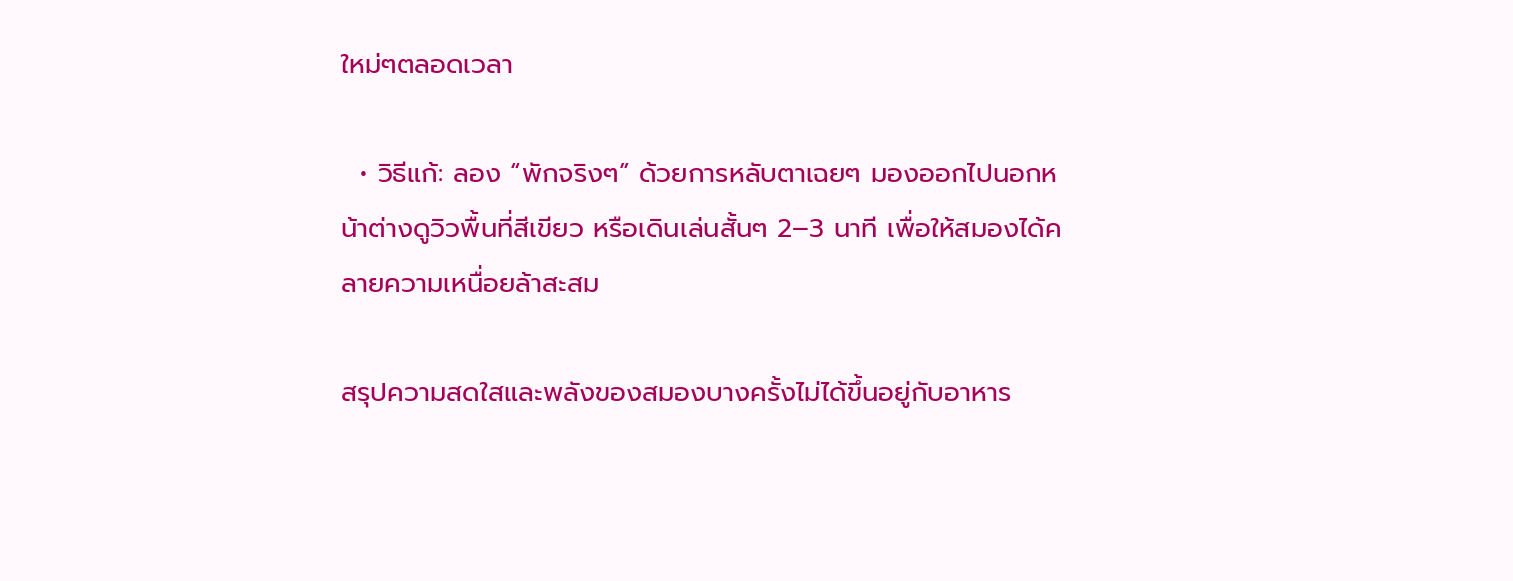ใหม่ๆตลอดเวลา

  • วิธีแก้: ลอง “พักจริงๆ” ด้วยการหลับตาเฉยๆ มองออกไปนอกหน้าต่างดูวิวพื้นที่สีเขียว หรือเดินเล่นสั้นๆ 2–3 นาที เพื่อให้สมองได้คลายความเหนื่อยล้าสะสม

สรุปความสดใสและพลังของสมองบางครั้งไม่ได้ขึ้นอยู่กับอาหาร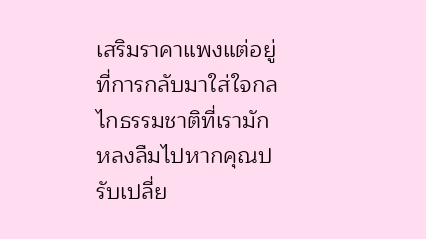เสริมราคาแพงแต่อยู่ที่การกลับมาใส่ใจกลไกธรรมชาติที่เรามักหลงลืมไปหากคุณปรับเปลี่ย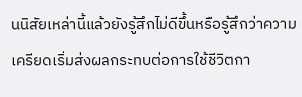นนิสัยเหล่านี้แล้วยังรู้สึกไม่ดีขึ้นหรือรู้สึกว่าความเครียดเริ่มส่งผลกระทบต่อการใช้ชีวิตกา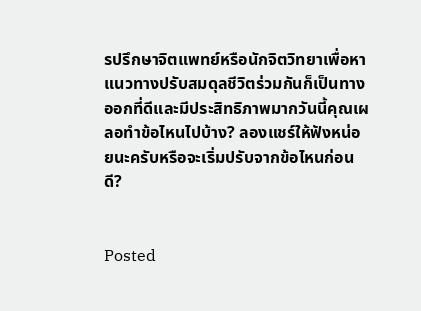รปรึกษาจิตแพทย์หรือนักจิตวิทยาเพื่อหาแนวทางปรับสมดุลชีวิตร่วมกันก็เป็นทางออกที่ดีและมีประสิทธิภาพมากวันนี้คุณเผลอทำข้อไหนไปบ้าง? ลองแชร์ให้ฟังหน่อยนะครับหรือจะเริ่มปรับจากข้อไหนก่อนดี?


Posted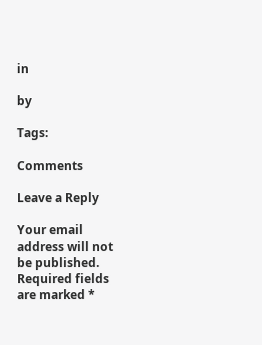in

by

Tags:

Comments

Leave a Reply

Your email address will not be published. Required fields are marked *